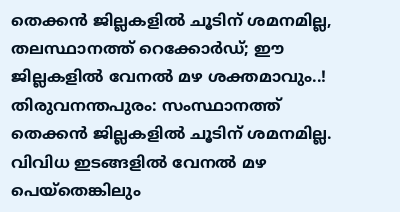തെക്കൻ ജില്ലകളിൽ ചൂടിന് ശമനമില്ല, തലസ്ഥാനത്ത് റെക്കോർഡ്; ഈ ജില്ലകളിൽ വേനൽ മഴ ശക്തമാവും..!
തിരുവനന്തപുരം: സംസ്ഥാനത്ത് തെക്കൻ ജില്ലകളിൽ ചൂടിന് ശമനമില്ല. വിവിധ ഇടങ്ങളിൽ വേനൽ മഴ പെയ്തെങ്കിലും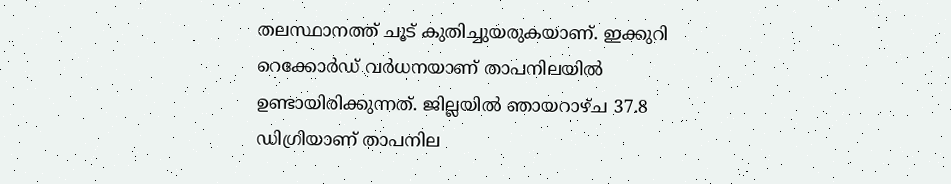തലസ്ഥാനത്ത് ചൂട് കുതിച്ചുയരുകയാണ്. ഇക്കുറി റെക്കോർഡ് വർധനയാണ് താപനിലയിൽ ഉണ്ടായിരിക്കുന്നത്. ജില്ലയിൽ ഞായറാഴ്ച 37.8 ഡിഗ്രിയാണ് താപനില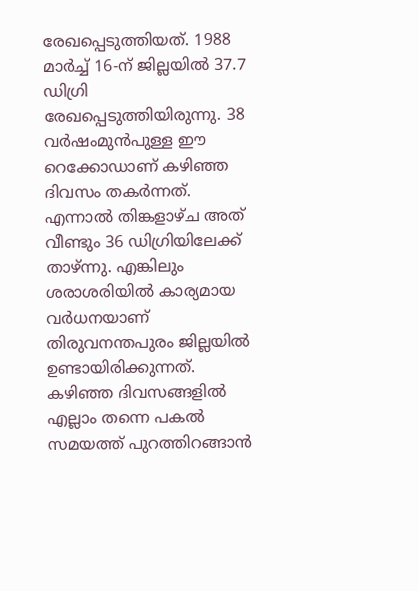രേഖപ്പെടുത്തിയത്. 1988 മാർച്ച് 16-ന് ജില്ലയിൽ 37.7 ഡിഗ്രി രേഖപ്പെടുത്തിയിരുന്നു. 38 വർഷംമുൻപുള്ള ഈ റെക്കോഡാണ് കഴിഞ്ഞ ദിവസം തകർന്നത്.
എന്നാൽ തിങ്കളാഴ്ച അത് വീണ്ടും 36 ഡിഗ്രിയിലേക്ക് താഴ്ന്നു. എങ്കിലും ശരാശരിയിൽ കാര്യമായ വർധനയാണ് തിരുവനന്തപുരം ജില്ലയിൽ ഉണ്ടായിരിക്കുന്നത്. കഴിഞ്ഞ ദിവസങ്ങളിൽ എല്ലാം തന്നെ പകൽ സമയത്ത് പുറത്തിറങ്ങാൻ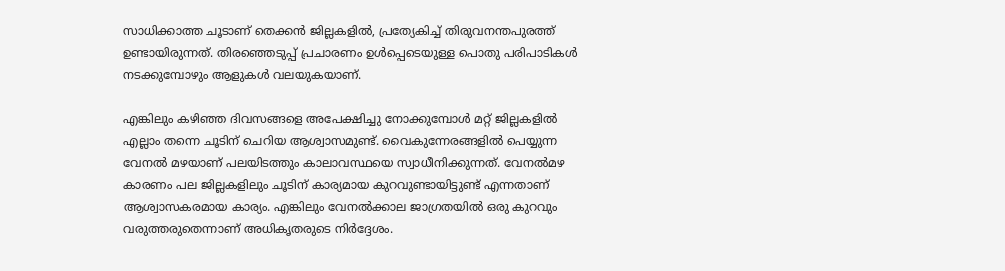സാധിക്കാത്ത ചൂടാണ് തെക്കൻ ജില്ലകളിൽ, പ്രത്യേകിച്ച് തിരുവനന്തപുരത്ത് ഉണ്ടായിരുന്നത്. തിരഞ്ഞെടുപ്പ് പ്രചാരണം ഉൾപ്പെടെയുള്ള പൊതു പരിപാടികൾ നടക്കുമ്പോഴും ആളുകൾ വലയുകയാണ്.

എങ്കിലും കഴിഞ്ഞ ദിവസങ്ങളെ അപേക്ഷിച്ചു നോക്കുമ്പോൾ മറ്റ് ജില്ലകളിൽ എല്ലാം തന്നെ ചൂടിന് ചെറിയ ആശ്വാസമുണ്ട്. വൈകുന്നേരങ്ങളിൽ പെയ്യുന്ന വേനൽ മഴയാണ് പലയിടത്തും കാലാവസ്ഥയെ സ്വാധീനിക്കുന്നത്. വേനൽമഴ കാരണം പല ജില്ലകളിലും ചൂടിന് കാര്യമായ കുറവുണ്ടായിട്ടുണ്ട് എന്നതാണ് ആശ്വാസകരമായ കാര്യം. എങ്കിലും വേനൽക്കാല ജാഗ്രതയിൽ ഒരു കുറവും വരുത്തരുതെന്നാണ് അധികൃതരുടെ നിർദ്ദേശം.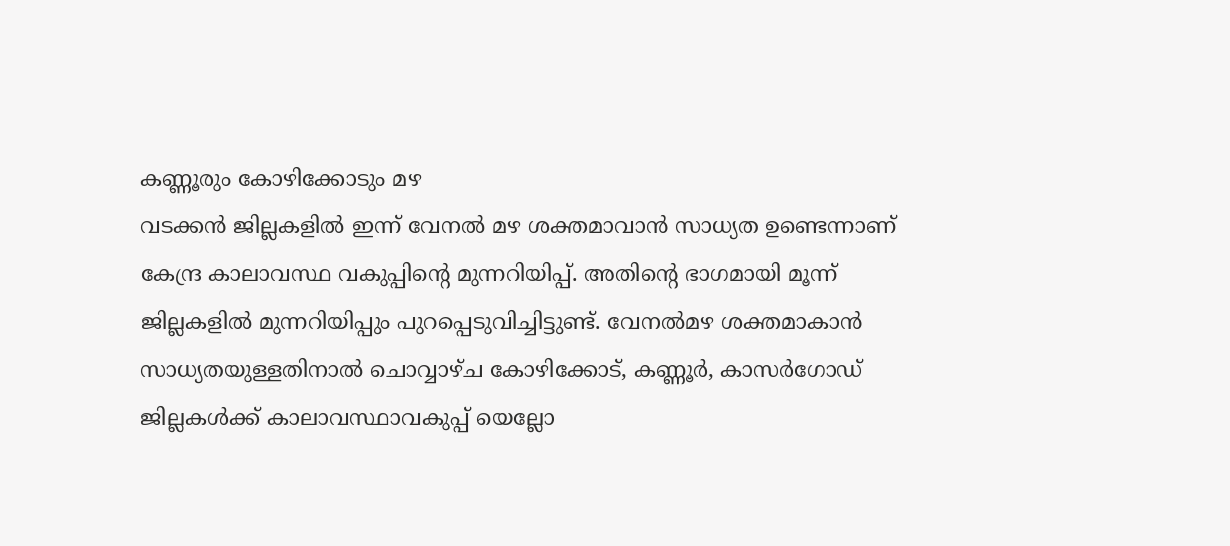കണ്ണൂരും കോഴിക്കോടും മഴ
വടക്കൻ ജില്ലകളിൽ ഇന്ന് വേനൽ മഴ ശക്തമാവാൻ സാധ്യത ഉണ്ടെന്നാണ് കേന്ദ്ര കാലാവസ്ഥ വകുപ്പിന്റെ മുന്നറിയിപ്പ്. അതിന്റെ ഭാഗമായി മൂന്ന് ജില്ലകളിൽ മുന്നറിയിപ്പും പുറപ്പെടുവിച്ചിട്ടുണ്ട്. വേനൽമഴ ശക്തമാകാൻ സാധ്യതയുള്ളതിനാൽ ചൊവ്വാഴ്ച കോഴിക്കോട്, കണ്ണൂർ, കാസർഗോഡ് ജില്ലകൾക്ക് കാലാവസ്ഥാവകുപ്പ് യെല്ലോ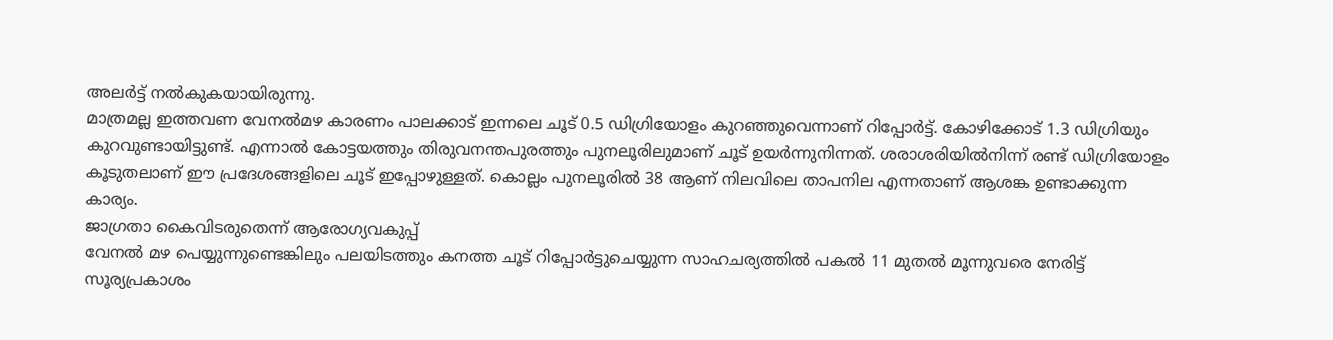അലർട്ട് നൽകുകയായിരുന്നു.
മാത്രമല്ല ഇത്തവണ വേനൽമഴ കാരണം പാലക്കാട് ഇന്നലെ ചൂട് 0.5 ഡിഗ്രിയോളം കുറഞ്ഞുവെന്നാണ് റിപ്പോർട്ട്. കോഴിക്കോട് 1.3 ഡിഗ്രിയും കുറവുണ്ടായിട്ടുണ്ട്. എന്നാൽ കോട്ടയത്തും തിരുവനന്തപുരത്തും പുനലൂരിലുമാണ് ചൂട് ഉയർന്നുനിന്നത്. ശരാശരിയിൽനിന്ന് രണ്ട് ഡിഗ്രിയോളം കൂടുതലാണ് ഈ പ്രദേശങ്ങളിലെ ചൂട് ഇപ്പോഴുള്ളത്. കൊല്ലം പുനലൂരിൽ 38 ആണ് നിലവിലെ താപനില എന്നതാണ് ആശങ്ക ഉണ്ടാക്കുന്ന കാര്യം.
ജാഗ്രതാ കൈവിടരുതെന്ന് ആരോഗ്യവകുപ്പ്
വേനൽ മഴ പെയ്യുന്നുണ്ടെങ്കിലും പലയിടത്തും കനത്ത ചൂട് റിപ്പോർട്ടുചെയ്യുന്ന സാഹചര്യത്തിൽ പകൽ 11 മുതൽ മൂന്നുവരെ നേരിട്ട് സൂര്യപ്രകാശം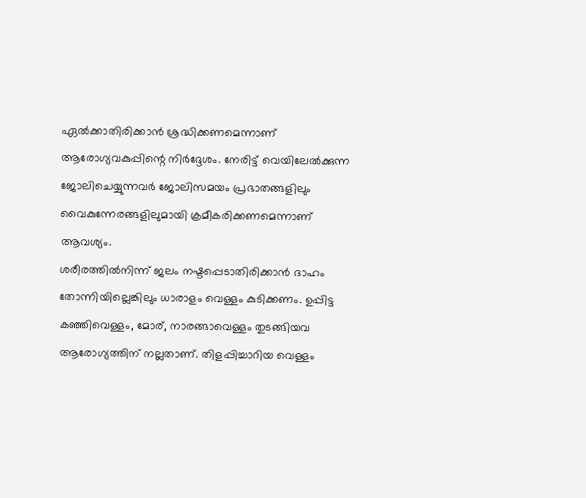ഏൽക്കാതിരിക്കാൻ ശ്രദ്ധിക്കണമെന്നാണ് ആരോഗ്യവകുപ്പിന്റെ നിർദ്ദേശം. നേരിട്ട് വെയിലേൽക്കുന്ന ജോലിചെയ്യുന്നവർ ജോലിസമയം പ്രഭാതങ്ങളിലും വൈകുന്നേരങ്ങളിലുമായി ക്രമീകരിക്കണമെന്നാണ് ആവശ്യം.
ശരീരത്തിൽനിന്ന് ജലം നഷ്ടപ്പെടാതിരിക്കാൻ ദാഹം തോന്നിയില്ലെങ്കിലും ധാരാളം വെള്ളം കുടിക്കണം. ഉപ്പിട്ട കഞ്ഞിവെള്ളം, മോര്, നാരങ്ങാവെള്ളം തുടങ്ങിയവ ആരോഗ്യത്തിന് നല്ലതാണ്. തിളപ്പിച്ചാറിയ വെള്ളം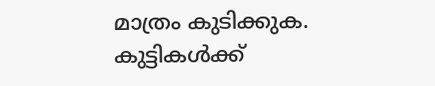മാത്രം കുടിക്കുക. കുട്ടികൾക്ക്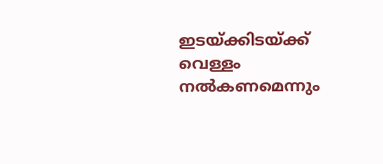ഇടയ്ക്കിടയ്ക്ക് വെള്ളം നൽകണമെന്നും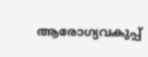ആരോഗ്യവകുപ്പ്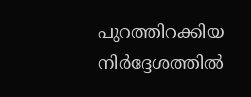പുറത്തിറക്കിയ നിർദ്ദേശത്തിൽ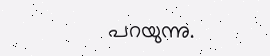പറയുന്നു.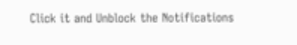Click it and Unblock the Notifications